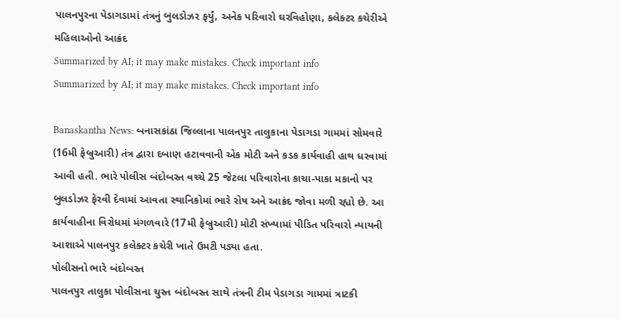પાલનપુરના પેડાગડામાં તંત્રનું બુલડોઝર ફર્યું, અનેક પરિવારો ઘરવિહોણા, કલેક્ટર કચેરીએ મહિલાઓનો આક્રંદ
Summarized by AI; it may make mistakes. Check important info
Summarized by AI; it may make mistakes. Check important info

Banaskantha News: બનાસકાંઠા જિલ્લાના પાલનપુર તાલુકાના પેડાગડા ગામમાં સોમવારે (16મી ફેબ્રુઆરી) તંત્ર દ્વારા દબાણ હટાવવાની એક મોટી અને કડક કાર્યવાહી હાથ ધરવામાં આવી હતી. ભારે પોલીસ બંદોબસ્ત વચ્ચે 25 જેટલા પરિવારોના કાચા-પાકા મકાનો પર બુલડોઝર ફેરવી દેવામાં આવતા સ્થાનિકોમાં ભારે રોષ અને આક્રંદ જોવા મળી રહ્યો છે. આ કાર્યવાહીના વિરોધમાં મંગળવારે (17મી ફેબ્રુઆરી) મોટી સંખ્યામાં પીડિત પરિવારો ન્યાયની આશાએ પાલનપુર કલેક્ટર કચેરી ખાતે ઉમટી પડ્યા હતા.
પોલીસનો ભારે બંદોબસ્ત
પાલનપુર તાલુકા પોલીસના ચુસ્ત બંદોબસ્ત સાથે તંત્રની ટીમ પેડાગડા ગામમાં ત્રાટકી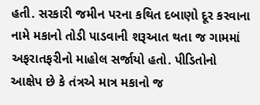હતી. સરકારી જમીન પરના કથિત દબાણો દૂર કરવાના નામે મકાનો તોડી પાડવાની શરૂઆત થતા જ ગામમાં અફરાતફરીનો માહોલ સર્જાયો હતો. પીડિતોનો આક્ષેપ છે કે તંત્રએ માત્ર મકાનો જ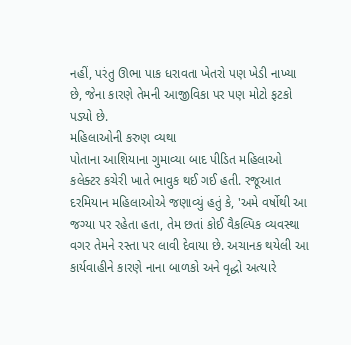નહીં, પરંતુ ઊભા પાક ધરાવતા ખેતરો પણ ખેડી નાખ્યા છે, જેના કારણે તેમની આજીવિકા પર પણ મોટો ફટકો પડ્યો છે.
મહિલાઓની કરુણ વ્યથા
પોતાના આશિયાના ગુમાવ્યા બાદ પીડિત મહિલાઓ કલેક્ટર કચેરી ખાતે ભાવુક થઈ ગઈ હતી. રજૂઆત દરમિયાન મહિલાઓએ જણાવ્યું હતું કે, 'અમે વર્ષોથી આ જગ્યા પર રહેતા હતા, તેમ છતાં કોઈ વૈકલ્પિક વ્યવસ્થા વગર તેમને રસ્તા પર લાવી દેવાયા છે. અચાનક થયેલી આ કાર્યવાહીને કારણે નાના બાળકો અને વૃદ્ધો અત્યારે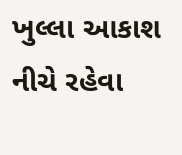ખુલ્લા આકાશ નીચે રહેવા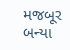મજબૂર બન્યા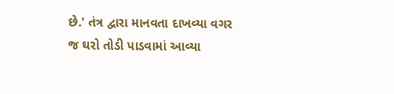છે.' તંત્ર દ્વારા માનવતા દાખવ્યા વગર જ ઘરો તોડી પાડવામાં આવ્યા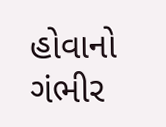હોવાનો ગંભીર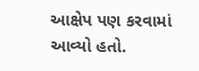આક્ષેપ પણ કરવામાં આવ્યો હતો.